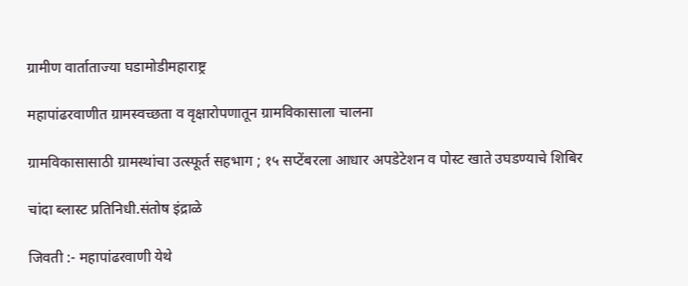ग्रामीण वार्ताताज्या घडामोडीमहाराष्ट्र

महापांढरवाणीत ग्रामस्वच्छता व वृक्षारोपणातून ग्रामविकासाला चालना

ग्रामविकासासाठी ग्रामस्थांचा उत्स्फूर्त सहभाग ; १५ सप्टेंबरला आधार अपडेटेशन व पोस्ट खाते उघडण्याचे शिबिर

चांदा ब्लास्ट प्रतिनिधी.संतोष इंद्राळे

जिवती :- महापांढरवाणी येथे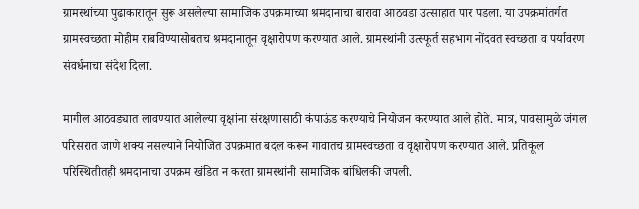ग्रामस्थांच्या पुढाकारातून सुरू असलेल्या सामाजिक उपक्रमाच्या श्रमदानाचा बारावा आठवडा उत्साहात पार पडला. या उपक्रमांतर्गत ग्रामस्वच्छता मोहीम राबविण्यासोबतच श्रमदानातून वृक्षारोपण करण्यात आले. ग्रामस्थांनी उत्स्फूर्त सहभाग नोंदवत स्वच्छता व पर्यावरण संवर्धनाचा संदेश दिला.

मागील आठवड्यात लावण्यात आलेल्या वृक्षांना संरक्षणासाठी कंपाऊंड करण्याचे नियोजन करण्यात आले होते. मात्र, पावसामुळे जंगल परिसरात जाणे शक्य नसल्याने नियोजित उपक्रमात बदल करून गावातच ग्रामस्वच्छता व वृक्षारोपण करण्यात आले. प्रतिकूल परिस्थितीतही श्रमदानाचा उपक्रम खंडित न करता ग्रामस्थांनी सामाजिक बांधिलकी जपली.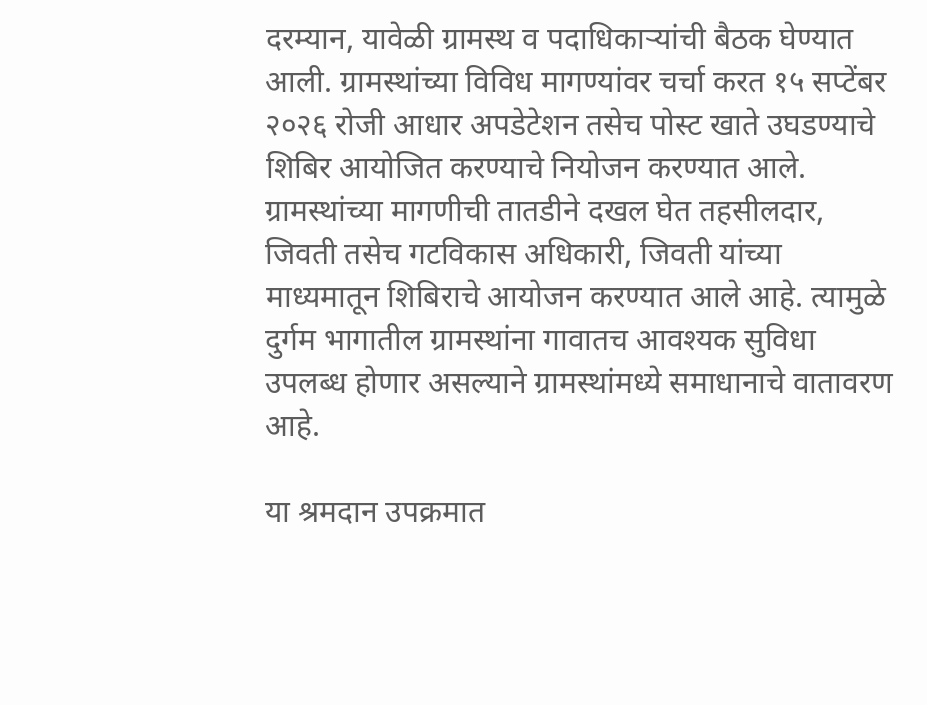दरम्यान, यावेळी ग्रामस्थ व पदाधिकाऱ्यांची बैठक घेण्यात आली. ग्रामस्थांच्या विविध मागण्यांवर चर्चा करत १५ सप्टेंबर २०२६ रोजी आधार अपडेटेशन तसेच पोस्ट खाते उघडण्याचे शिबिर आयोजित करण्याचे नियोजन करण्यात आले. ग्रामस्थांच्या मागणीची तातडीने दखल घेत तहसीलदार, जिवती तसेच गटविकास अधिकारी, जिवती यांच्या माध्यमातून शिबिराचे आयोजन करण्यात आले आहे. त्यामुळे दुर्गम भागातील ग्रामस्थांना गावातच आवश्यक सुविधा उपलब्ध होणार असल्याने ग्रामस्थांमध्ये समाधानाचे वातावरण आहे.

या श्रमदान उपक्रमात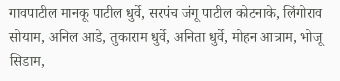गावपाटील मानकू पाटील धुर्वे, सरपंच जंगू पाटील कोटनाके, लिंगोराव सोयाम, अनिल आडे, तुकाराम धुर्वे, अनिता धुर्वे, मोहन आत्राम, भोजू सिडाम,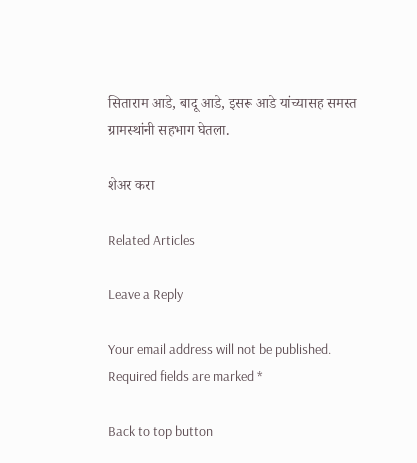सिताराम आडे, बादू आडे, इसरू आडे यांच्यासह समस्त ग्रामस्थांनी सहभाग घेतला.

शेअर करा

Related Articles

Leave a Reply

Your email address will not be published. Required fields are marked *

Back to top button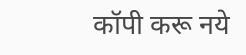कॉपी करू नये